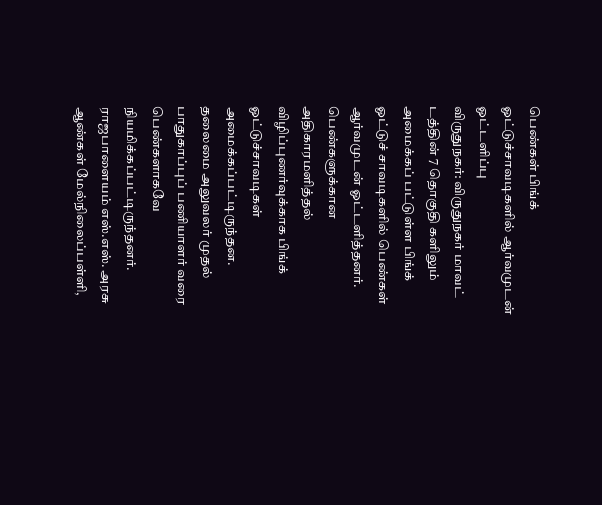பெண்கள் பிங்க் ஓட்டுச்சாவடிகளில் ஆர்வமுடன் ஓட்டளிப்பு
விருதுநகர்: விருதுநகர் மாவட் டத்தின் 7 தொகுதி களிலும் அமைக்கப் பட்டுள்ள பிங்க் ஓட்டுச் சாவடிகளில் பெண்கள் ஆர்வமுடன் ஓட்டளித்தனர்.
பெண்களுக்கான அதிகாரமளித்தல் விழிப்புணர்வுக்காக பிங்க் ஓட்டுச்சாவடிகள் அமைக்கப்பட்டிருந்தன. தலைமை அலுவலர் முதல் பாதுகாப்புப் பணியாளர் வரை பெண்களாகவே நியமிக்கப்பட்டிருந்தனர். ராஜபாளையம் எஸ்.எஸ். அரசு ஆண்கள் மேல்நிலைப்பள்ளி,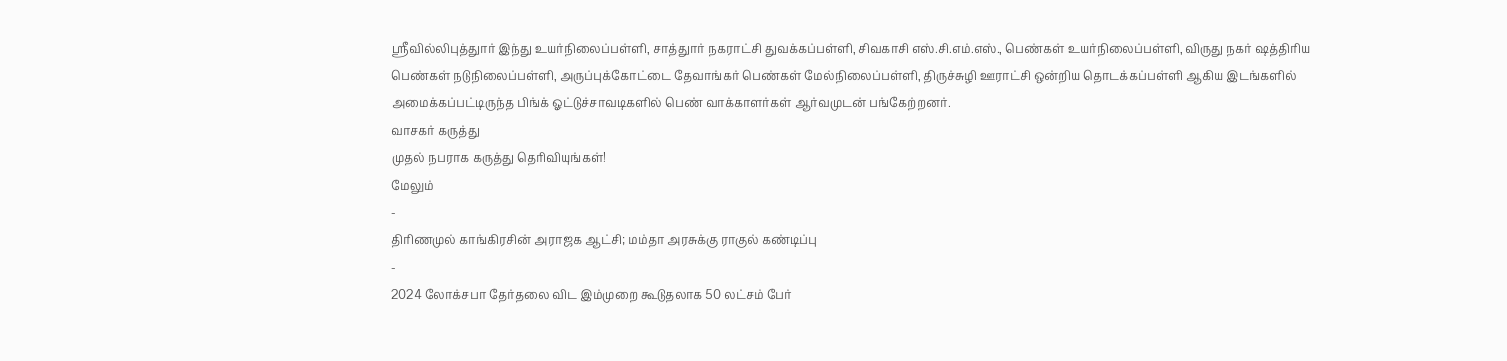ஸ்ரீவில்லிபுத்துார் இந்து உயர்நிலைப்பள்ளி, சாத்துார் நகராட்சி துவக்கப்பள்ளி, சிவகாசி எஸ்.சி.எம்.எஸ்., பெண்கள் உயர்நிலைப்பள்ளி, விருது நகர் ஷத்திரிய பெண்கள் நடுநிலைப்பள்ளி, அருப்புக்கோட்டை தேவாங்கர் பெண்கள் மேல்நிலைப்பள்ளி, திருச்சுழி ஊராட்சி ஒன்றிய தொடக்கப்பள்ளி ஆகிய இடங்களில் அமைக்கப்பட்டிருந்த பிங்க் ஓட்டுச்சாவடிகளில் பெண் வாக்காளர்கள் ஆர்வமுடன் பங்கேற்றனர்.
வாசகர் கருத்து
முதல் நபராக கருத்து தெரிவியுங்கள்!
மேலும்
-
திரிணமுல் காங்கிரசின் அராஜக ஆட்சி; மம்தா அரசுக்கு ராகுல் கண்டிப்பு
-
2024 லோக்சபா தேர்தலை விட இம்முறை கூடுதலாக 50 லட்சம் பேர்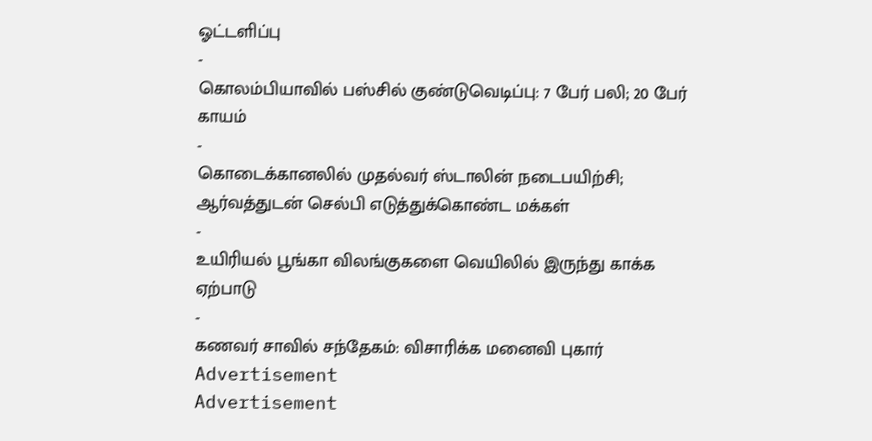ஓட்டளிப்பு
-
கொலம்பியாவில் பஸ்சில் குண்டுவெடிப்பு: 7 பேர் பலி; 20 பேர் காயம்
-
கொடைக்கானலில் முதல்வர் ஸ்டாலின் நடைபயிற்சி; ஆர்வத்துடன் செல்பி எடுத்துக்கொண்ட மக்கள்
-
உயிரியல் பூங்கா விலங்குகளை வெயிலில் இருந்து காக்க ஏற்பாடு
-
கணவர் சாவில் சந்தேகம்: விசாரிக்க மனைவி புகார்
Advertisement
Advertisement